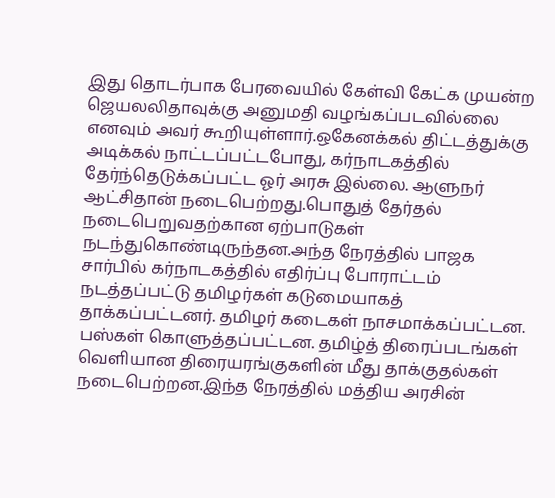இது தொடர்பாக பேரவையில் கேள்வி கேட்க முயன்ற ஜெயலலிதாவுக்கு அனுமதி வழங்கப்படவில்லை எனவும் அவர் கூறியுள்ளார்.ஒகேனக்கல் திட்டத்துக்கு அடிக்கல் நாட்டப்பட்டபோது, கர்நாடகத்தில் தேர்ந்தெடுக்கப்பட்ட ஓர் அரசு இல்லை. ஆளுநர் ஆட்சிதான் நடைபெற்றது.பொதுத் தேர்தல் நடைபெறுவதற்கான ஏற்பாடுகள் நடந்துகொண்டிருந்தன.அந்த நேரத்தில் பாஜக சார்பில் கர்நாடகத்தில் எதிர்ப்பு போராட்டம் நடத்தப்பட்டு தமிழர்கள் கடுமையாகத் தாக்கப்பட்டனர். தமிழர் கடைகள் நாசமாக்கப்பட்டன. பஸ்கள் கொளுத்தப்பட்டன. தமிழ்த் திரைப்படங்கள் வெளியான திரையரங்குகளின் மீது தாக்குதல்கள் நடைபெற்றன.இந்த நேரத்தில் மத்திய அரசின்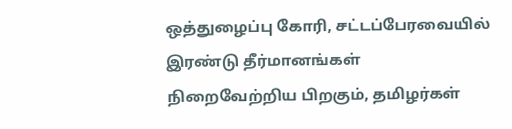ஒத்துழைப்பு கோரி, சட்டப்பேரவையில் இரண்டு தீர்மானங்கள் நிறைவேற்றிய பிறகும், தமிழர்கள்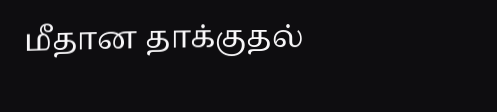மீதான தாக்குதல்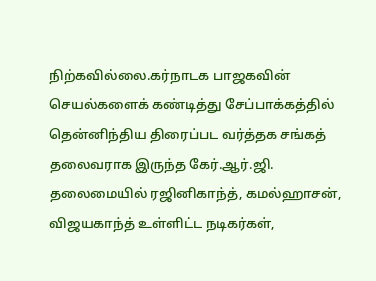நிற்கவில்லை.கர்நாடக பாஜகவின் செயல்களைக் கண்டித்து சேப்பாக்கத்தில் தென்னிந்திய திரைப்பட வர்த்தக சங்கத் தலைவராக இருந்த கேர்.ஆர்.ஜி. தலைமையில் ரஜினிகாந்த், கமல்ஹாசன், விஜயகாந்த் உள்ளிட்ட நடிகர்கள்,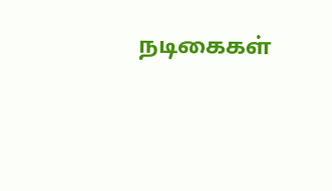நடிகைகள்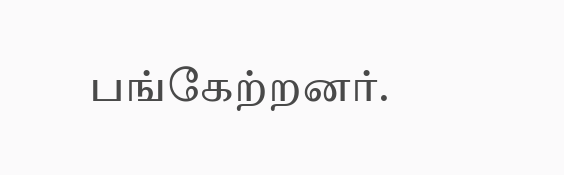பங்கேற்றனர்.